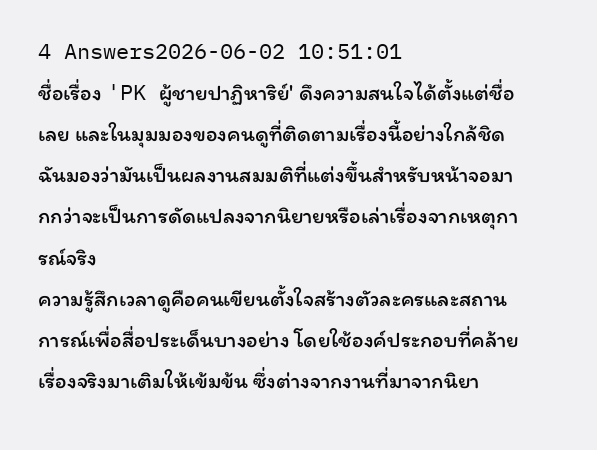4 Answers2026-06-02 10:51:01
ชื่อเรื่อง 'PK ผู้ชายปาฏิหาริย์' ดึงความสนใจได้ตั้งแต่ชื่อเลย และในมุมมองของคนดูที่ติดตามเรื่องนี้อย่างใกล้ชิด ฉันมองว่ามันเป็นผลงานสมมติที่แต่งขึ้นสำหรับหน้าจอมากกว่าจะเป็นการดัดแปลงจากนิยายหรือเล่าเรื่องจากเหตุการณ์จริง
ความรู้สึกเวลาดูคือคนเขียนตั้งใจสร้างตัวละครและสถานการณ์เพื่อสื่อประเด็นบางอย่าง โดยใช้องค์ประกอบที่คล้ายเรื่องจริงมาเติมให้เข้มข้น ซึ่งต่างจากงานที่มาจากนิยา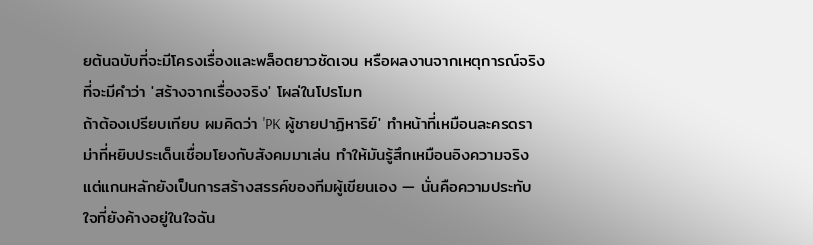ยต้นฉบับที่จะมีโครงเรื่องและพล็อตยาวชัดเจน หรือผลงานจากเหตุการณ์จริงที่จะมีคำว่า 'สร้างจากเรื่องจริง' โผล่ในโปรโมท
ถ้าต้องเปรียบเทียบ ผมคิดว่า 'PK ผู้ชายปาฏิหาริย์' ทำหน้าที่เหมือนละครดราม่าที่หยิบประเด็นเชื่อมโยงกับสังคมมาเล่น ทำให้มันรู้สึกเหมือนอิงความจริง แต่แกนหลักยังเป็นการสร้างสรรค์ของทีมผู้เขียนเอง — นั่นคือความประทับใจที่ยังค้างอยู่ในใจฉัน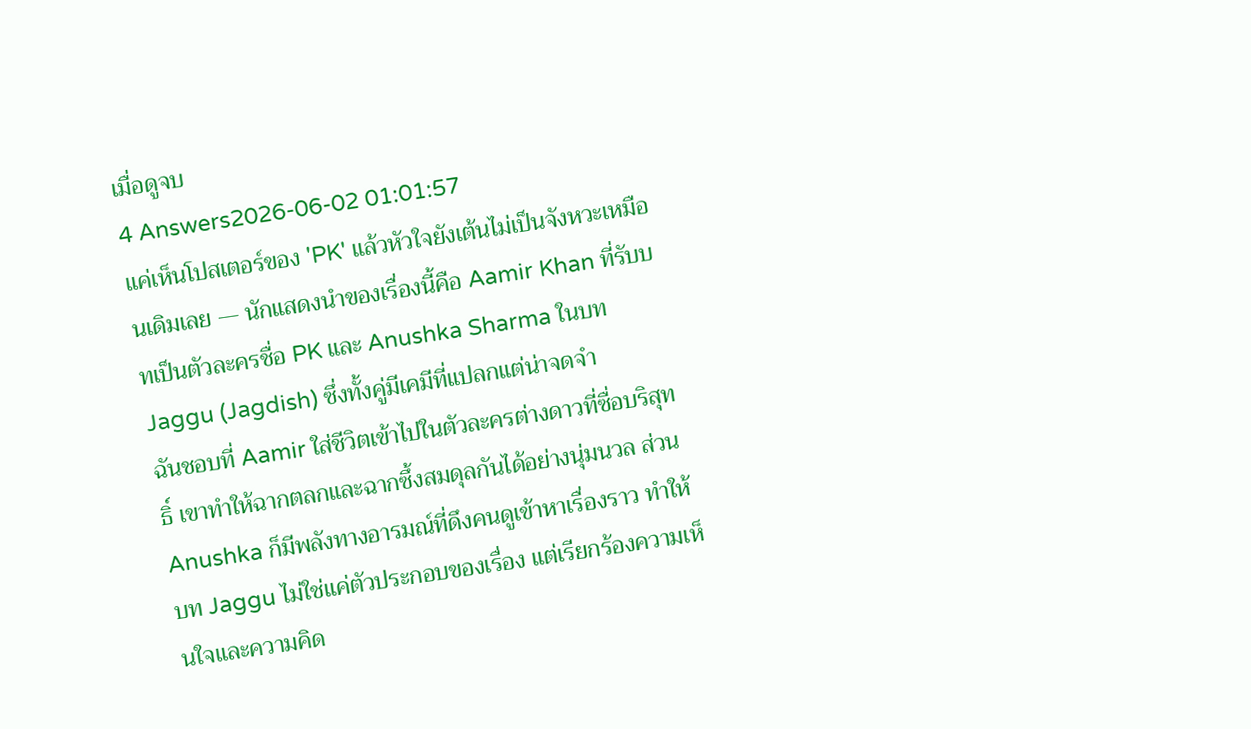เมื่อดูจบ
4 Answers2026-06-02 01:01:57
แค่เห็นโปสเตอร์ของ 'PK' แล้วหัวใจยังเต้นไม่เป็นจังหวะเหมือนเดิมเลย — นักแสดงนำของเรื่องนี้คือ Aamir Khan ที่รับบทเป็นตัวละครชื่อ PK และ Anushka Sharma ในบท Jaggu (Jagdish) ซึ่งทั้งคู่มีเคมีที่แปลกแต่น่าจดจำ
ฉันชอบที่ Aamir ใส่ชีวิตเข้าไปในตัวละครต่างดาวที่ซื่อบริสุทธิ์ เขาทำให้ฉากตลกและฉากซึ้งสมดุลกันได้อย่างนุ่มนวล ส่วน Anushka ก็มีพลังทางอารมณ์ที่ดึงคนดูเข้าหาเรื่องราว ทำให้บท Jaggu ไม่ใช่แค่ตัวประกอบของเรื่อง แต่เรียกร้องความเห็นใจและความคิด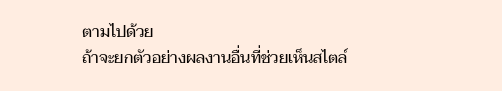ตามไปด้วย
ถ้าจะยกตัวอย่างผลงานอื่นที่ช่วยเห็นสไตล์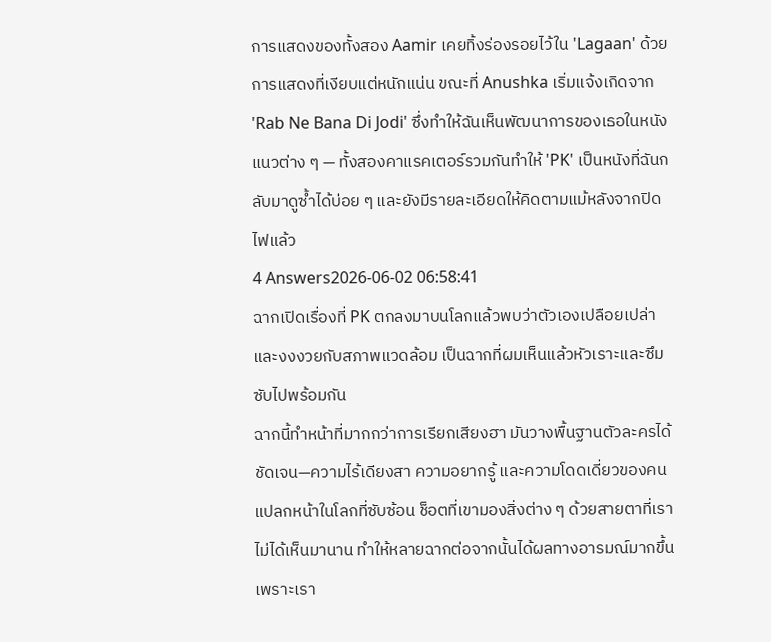การแสดงของทั้งสอง Aamir เคยทิ้งร่องรอยไว้ใน 'Lagaan' ด้วยการแสดงที่เงียบแต่หนักแน่น ขณะที่ Anushka เริ่มแจ้งเกิดจาก 'Rab Ne Bana Di Jodi' ซึ่งทำให้ฉันเห็นพัฒนาการของเธอในหนังแนวต่าง ๆ — ทั้งสองคาแรคเตอร์รวมกันทำให้ 'PK' เป็นหนังที่ฉันกลับมาดูซ้ำได้บ่อย ๆ และยังมีรายละเอียดให้คิดตามแม้หลังจากปิดไฟแล้ว
4 Answers2026-06-02 06:58:41
ฉากเปิดเรื่องที่ PK ตกลงมาบนโลกแล้วพบว่าตัวเองเปลือยเปล่าและงงงวยกับสภาพแวดล้อม เป็นฉากที่ผมเห็นแล้วหัวเราะและซึมซับไปพร้อมกัน
ฉากนี้ทำหน้าที่มากกว่าการเรียกเสียงฮา มันวางพื้นฐานตัวละครได้ชัดเจน—ความไร้เดียงสา ความอยากรู้ และความโดดเดี่ยวของคนแปลกหน้าในโลกที่ซับซ้อน ช็อตที่เขามองสิ่งต่าง ๆ ด้วยสายตาที่เราไม่ได้เห็นมานาน ทำให้หลายฉากต่อจากนั้นได้ผลทางอารมณ์มากขึ้น เพราะเรา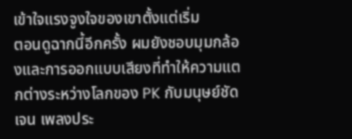เข้าใจแรงจูงใจของเขาตั้งแต่เริ่ม
ตอนดูฉากนี้อีกครั้ง ผมยังชอบมุมกล้องและการออกแบบเสียงที่ทำให้ความแตกต่างระหว่างโลกของ PK กับมนุษย์ชัดเจน เพลงประ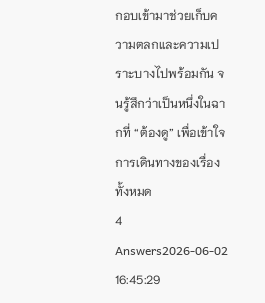กอบเข้ามาช่วยเก็บความตลกและความเปราะบางไปพร้อมกัน จนรู้สึกว่าเป็นหนึ่งในฉากที่ ‘‘ต้องดู’’ เพื่อเข้าใจการเดินทางของเรื่องทั้งหมด
4 Answers2026-06-02 16:45:29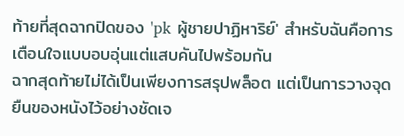ท้ายที่สุดฉากปิดของ 'pk ผู้ชายปาฏิหาริย์' สำหรับฉันคือการเตือนใจแบบอบอุ่นแต่แสบคันไปพร้อมกัน
ฉากสุดท้ายไม่ได้เป็นเพียงการสรุปพล็อต แต่เป็นการวางจุดยืนของหนังไว้อย่างชัดเจ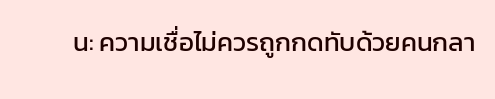น: ความเชื่อไม่ควรถูกกดทับด้วยคนกลา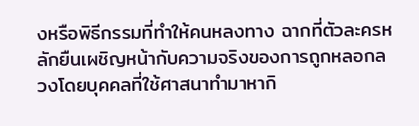งหรือพิธีกรรมที่ทำให้คนหลงทาง ฉากที่ตัวละครหลักยืนเผชิญหน้ากับความจริงของการถูกหลอกลวงโดยบุคคลที่ใช้ศาสนาทำมาหากิ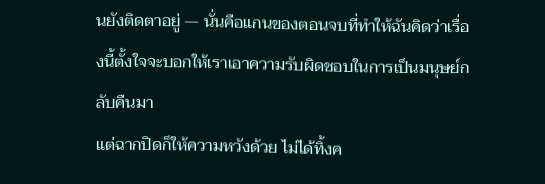นยังติดตาอยู่ — นั่นคือแกนของตอนจบที่ทำให้ฉันคิดว่าเรื่องนี้ตั้งใจจะบอกให้เราเอาความรับผิดชอบในการเป็นมนุษย์กลับคืนมา
แต่ฉากปิดก็ให้ความหวังด้วย ไม่ได้ทิ้งค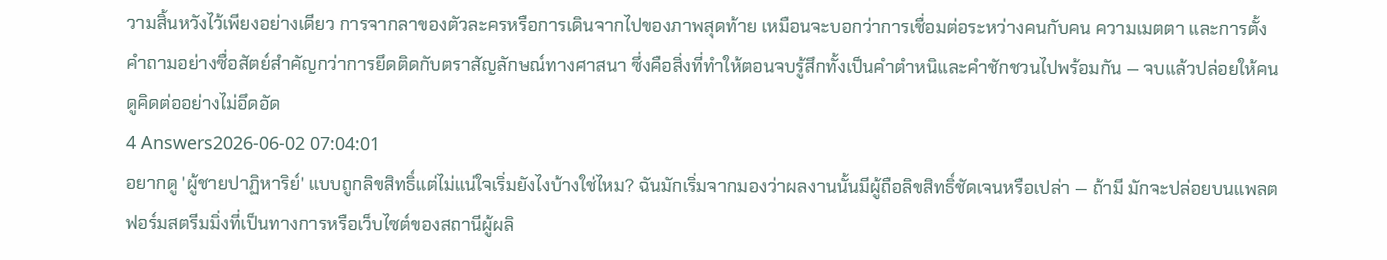วามสิ้นหวังไว้เพียงอย่างเดียว การจากลาของตัวละครหรือการเดินจากไปของภาพสุดท้าย เหมือนจะบอกว่าการเชื่อมต่อระหว่างคนกับคน ความเมตตา และการตั้งคำถามอย่างซื่อสัตย์สำคัญกว่าการยึดติดกับตราสัญลักษณ์ทางศาสนา ซึ่งคือสิ่งที่ทำให้ตอนจบรู้สึกทั้งเป็นคำตำหนิและคำชักชวนไปพร้อมกัน — จบแล้วปล่อยให้คนดูคิดต่ออย่างไม่อึดอัด
4 Answers2026-06-02 07:04:01
อยากดู 'ผู้ชายปาฏิหาริย์' แบบถูกลิขสิทธิ์แต่ไม่แน่ใจเริ่มยังไงบ้างใช่ไหม? ฉันมักเริ่มจากมองว่าผลงานนั้นมีผู้ถือลิขสิทธิ์ชัดเจนหรือเปล่า — ถ้ามี มักจะปล่อยบนแพลตฟอร์มสตรีมมิ่งที่เป็นทางการหรือเว็บไซต์ของสถานีผู้ผลิ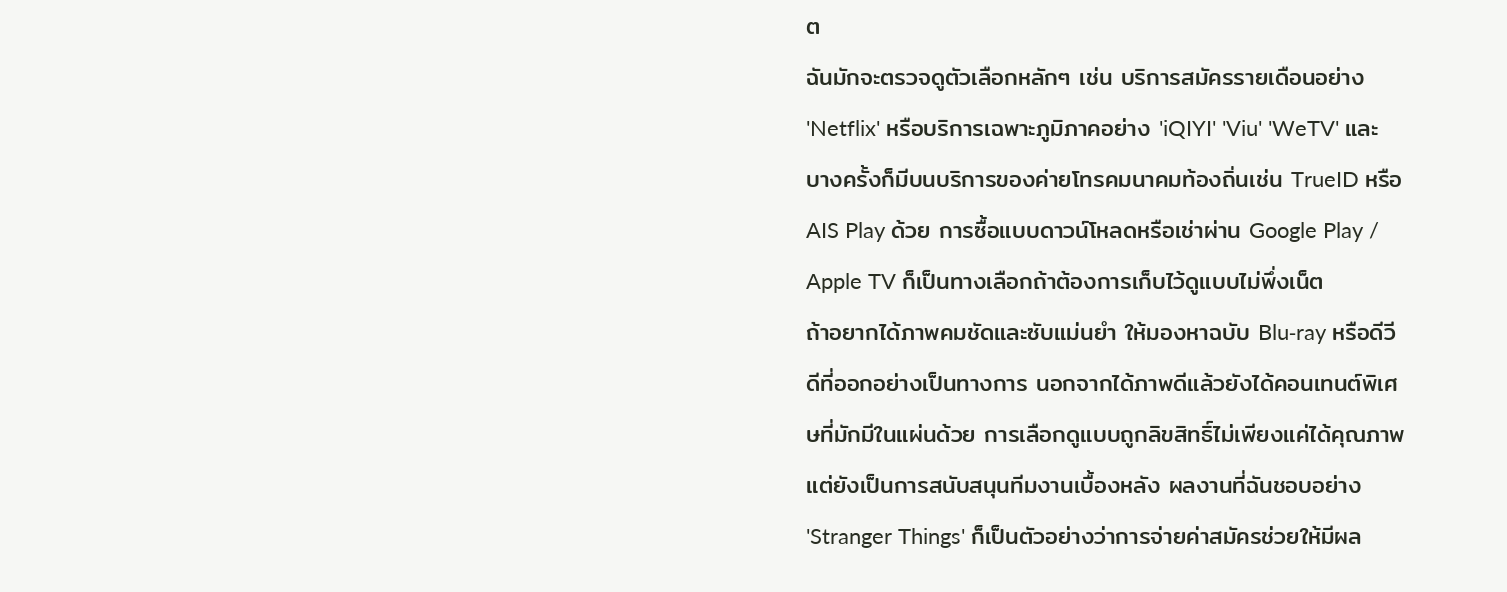ต
ฉันมักจะตรวจดูตัวเลือกหลักๆ เช่น บริการสมัครรายเดือนอย่าง 'Netflix' หรือบริการเฉพาะภูมิภาคอย่าง 'iQIYI' 'Viu' 'WeTV' และบางครั้งก็มีบนบริการของค่ายโทรคมนาคมท้องถิ่นเช่น TrueID หรือ AIS Play ด้วย การซื้อแบบดาวน์โหลดหรือเช่าผ่าน Google Play / Apple TV ก็เป็นทางเลือกถ้าต้องการเก็บไว้ดูแบบไม่พึ่งเน็ต
ถ้าอยากได้ภาพคมชัดและซับแม่นยำ ให้มองหาฉบับ Blu‑ray หรือดีวีดีที่ออกอย่างเป็นทางการ นอกจากได้ภาพดีแล้วยังได้คอนเทนต์พิเศษที่มักมีในแผ่นด้วย การเลือกดูแบบถูกลิขสิทธิ์ไม่เพียงแค่ได้คุณภาพ แต่ยังเป็นการสนับสนุนทีมงานเบื้องหลัง ผลงานที่ฉันชอบอย่าง 'Stranger Things' ก็เป็นตัวอย่างว่าการจ่ายค่าสมัครช่วยให้มีผล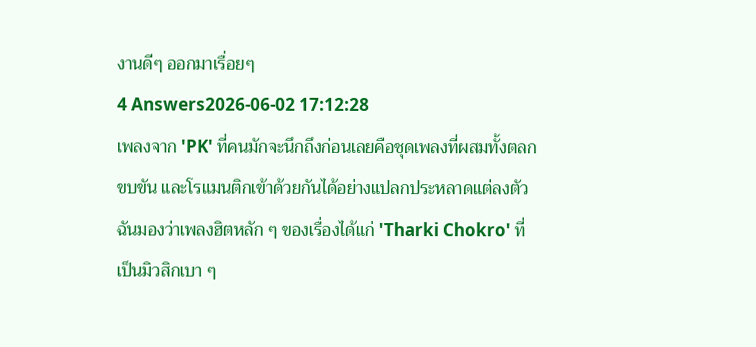งานดีๆ ออกมาเรื่อยๆ
4 Answers2026-06-02 17:12:28
เพลงจาก 'PK' ที่คนมักจะนึกถึงก่อนเลยคือชุดเพลงที่ผสมทั้งตลก ขบขัน และโรแมนติกเข้าด้วยกันได้อย่างแปลกประหลาดแต่ลงตัว
ฉันมองว่าเพลงฮิตหลัก ๆ ของเรื่องได้แก่ 'Tharki Chokro' ที่เป็นมิวสิกเบา ๆ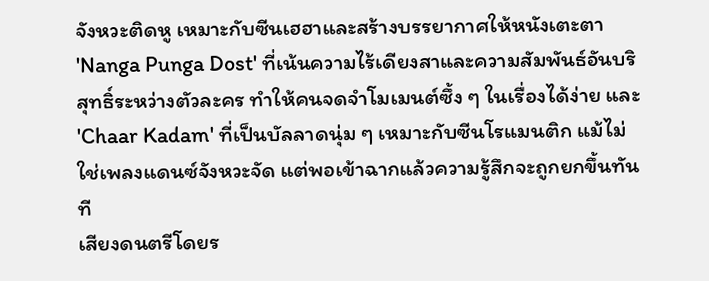จังหวะติดหู เหมาะกับซีนเฮฮาและสร้างบรรยากาศให้หนังเตะตา 'Nanga Punga Dost' ที่เน้นความไร้เดียงสาและความสัมพันธ์อันบริสุทธิ์ระหว่างตัวละคร ทำให้คนจดจำโมเมนต์ซึ้ง ๆ ในเรื่องได้ง่าย และ 'Chaar Kadam' ที่เป็นบัลลาดนุ่ม ๆ เหมาะกับซีนโรแมนติก แม้ไม่ใช่เพลงแดนซ์จังหวะจัด แต่พอเข้าฉากแล้วความรู้สึกจะถูกยกขึ้นทันที
เสียงดนตรีโดยร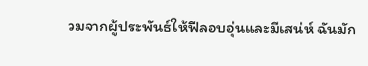วมจากผู้ประพันธ์ให้ฟีลอบอุ่นและมีเสน่ห์ ฉันมัก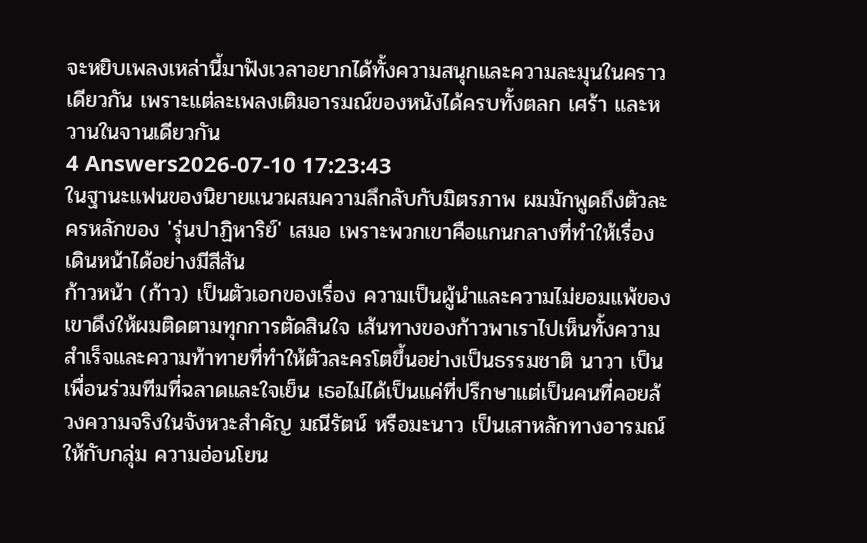จะหยิบเพลงเหล่านี้มาฟังเวลาอยากได้ทั้งความสนุกและความละมุนในคราวเดียวกัน เพราะแต่ละเพลงเติมอารมณ์ของหนังได้ครบทั้งตลก เศร้า และหวานในจานเดียวกัน
4 Answers2026-07-10 17:23:43
ในฐานะแฟนของนิยายแนวผสมความลึกลับกับมิตรภาพ ผมมักพูดถึงตัวละครหลักของ 'รุ่นปาฏิหาริย์' เสมอ เพราะพวกเขาคือแกนกลางที่ทำให้เรื่องเดินหน้าได้อย่างมีสีสัน
ก้าวหน้า (ก้าว) เป็นตัวเอกของเรื่อง ความเป็นผู้นำและความไม่ยอมแพ้ของเขาดึงให้ผมติดตามทุกการตัดสินใจ เส้นทางของก้าวพาเราไปเห็นทั้งความสำเร็จและความท้าทายที่ทำให้ตัวละครโตขึ้นอย่างเป็นธรรมชาติ นาวา เป็นเพื่อนร่วมทีมที่ฉลาดและใจเย็น เธอไม่ได้เป็นแค่ที่ปรึกษาแต่เป็นคนที่คอยล้วงความจริงในจังหวะสำคัญ มณีรัตน์ หรือมะนาว เป็นเสาหลักทางอารมณ์ให้กับกลุ่ม ความอ่อนโยน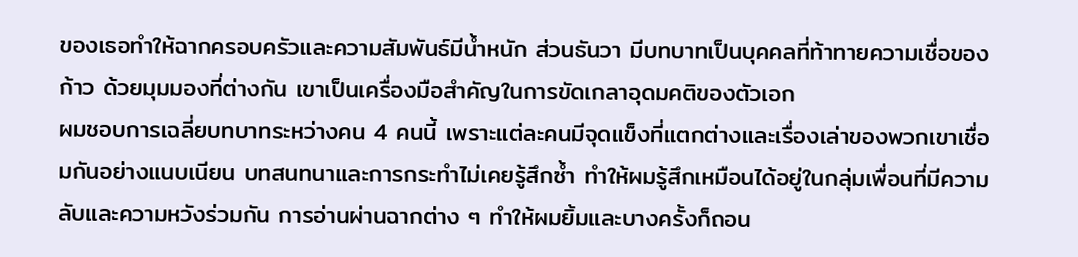ของเธอทำให้ฉากครอบครัวและความสัมพันธ์มีน้ำหนัก ส่วนธันวา มีบทบาทเป็นบุคคลที่ท้าทายความเชื่อของก้าว ด้วยมุมมองที่ต่างกัน เขาเป็นเครื่องมือสำคัญในการขัดเกลาอุดมคติของตัวเอก
ผมชอบการเฉลี่ยบทบาทระหว่างคน 4 คนนี้ เพราะแต่ละคนมีจุดแข็งที่แตกต่างและเรื่องเล่าของพวกเขาเชื่อมกันอย่างแนบเนียน บทสนทนาและการกระทำไม่เคยรู้สึกซ้ำ ทำให้ผมรู้สึกเหมือนได้อยู่ในกลุ่มเพื่อนที่มีความลับและความหวังร่วมกัน การอ่านผ่านฉากต่าง ๆ ทำให้ผมยิ้มและบางครั้งก็ถอน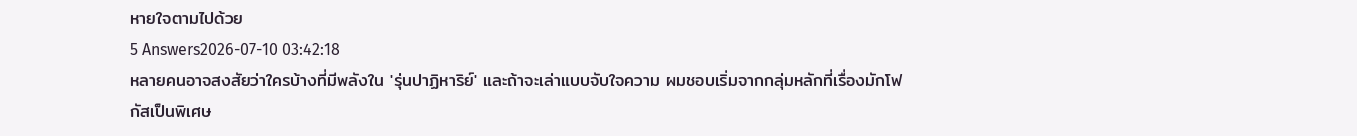หายใจตามไปด้วย
5 Answers2026-07-10 03:42:18
หลายคนอาจสงสัยว่าใครบ้างที่มีพลังใน 'รุ่นปาฏิหาริย์' และถ้าจะเล่าแบบจับใจความ ผมชอบเริ่มจากกลุ่มหลักที่เรื่องมักโฟกัสเป็นพิเศษ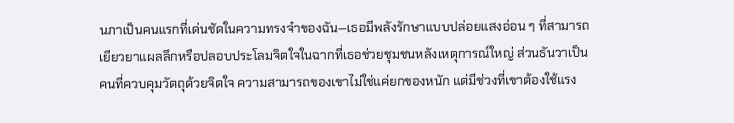นภาเป็นคนแรกที่เด่นชัดในความทรงจำของฉัน—เธอมีพลังรักษาแบบปล่อยแสงอ่อน ๆ ที่สามารถเยียวยาแผลลึกหรือปลอบประโลมจิตใจในฉากที่เธอช่วยชุมชนหลังเหตุการณ์ใหญ่ ส่วนธันวาเป็นคนที่ควบคุมวัตถุด้วยจิตใจ ความสามารถของเขาไม่ใช่แค่ยกของหนัก แต่มีช่วงที่เขาต้องใช้แรง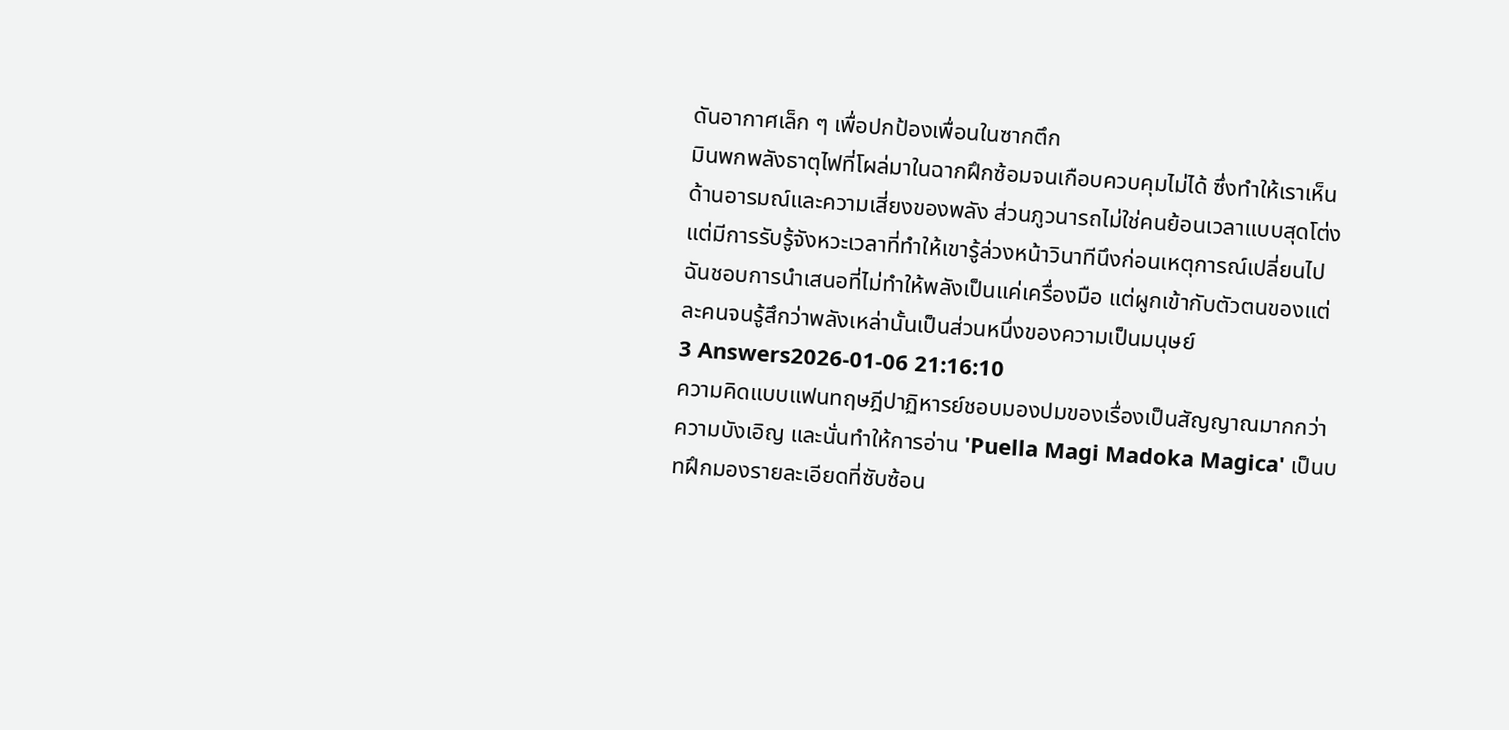ดันอากาศเล็ก ๆ เพื่อปกป้องเพื่อนในซากตึก
มินพกพลังธาตุไฟที่โผล่มาในฉากฝึกซ้อมจนเกือบควบคุมไม่ได้ ซึ่งทำให้เราเห็นด้านอารมณ์และความเสี่ยงของพลัง ส่วนภูวนารถไม่ใช่คนย้อนเวลาแบบสุดโต่ง แต่มีการรับรู้จังหวะเวลาที่ทำให้เขารู้ล่วงหน้าวินาทีนึงก่อนเหตุการณ์เปลี่ยนไป ฉันชอบการนำเสนอที่ไม่ทำให้พลังเป็นแค่เครื่องมือ แต่ผูกเข้ากับตัวตนของแต่ละคนจนรู้สึกว่าพลังเหล่านั้นเป็นส่วนหนึ่งของความเป็นมนุษย์
3 Answers2026-01-06 21:16:10
ความคิดแบบแฟนทฤษฎีปาฏิหารย์ชอบมองปมของเรื่องเป็นสัญญาณมากกว่าความบังเอิญ และนั่นทำให้การอ่าน 'Puella Magi Madoka Magica' เป็นบทฝึกมองรายละเอียดที่ซับซ้อน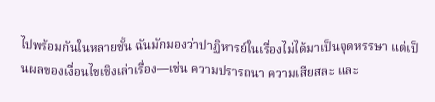ไปพร้อมกันในหลายชั้น ฉันมักมองว่าปาฏิหารย์ในเรื่องไม่ได้มาเป็นจุดหรรษา แต่เป็นผลของเงื่อนไขเชิงเล่าเรื่อง—เช่น ความปรารถนา ความเสียสละ และ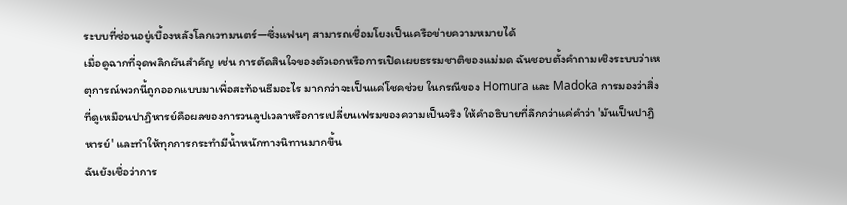ระบบที่ซ่อนอยู่เบื้องหลังโลกเวทมนตร์—ซึ่งแฟนๆ สามารถเชื่อมโยงเป็นเครือข่ายความหมายได้
เมื่อดูฉากที่จุดพลิกผันสำคัญ เช่น การตัดสินใจของตัวเอกหรือการเปิดเผยธรรมชาติของแม่มด ฉันชอบตั้งคำถามเชิงระบบว่าเหตุการณ์พวกนี้ถูกออกแบบมาเพื่อสะท้อนธีมอะไร มากกว่าจะเป็นแค่โชคช่วย ในกรณีของ Homura และ Madoka การมองว่าสิ่งที่ดูเหมือนปาฏิหารย์คือผลของการวนลูปเวลาหรือการเปลี่ยนเฟรมของความเป็นจริง ให้คำอธิบายที่ลึกกว่าแค่คำว่า 'มันเป็นปาฏิหารย์' และทำให้ทุกการกระทำมีน้ำหนักทางนิทานมากขึ้น
ฉันยังเชื่อว่าการ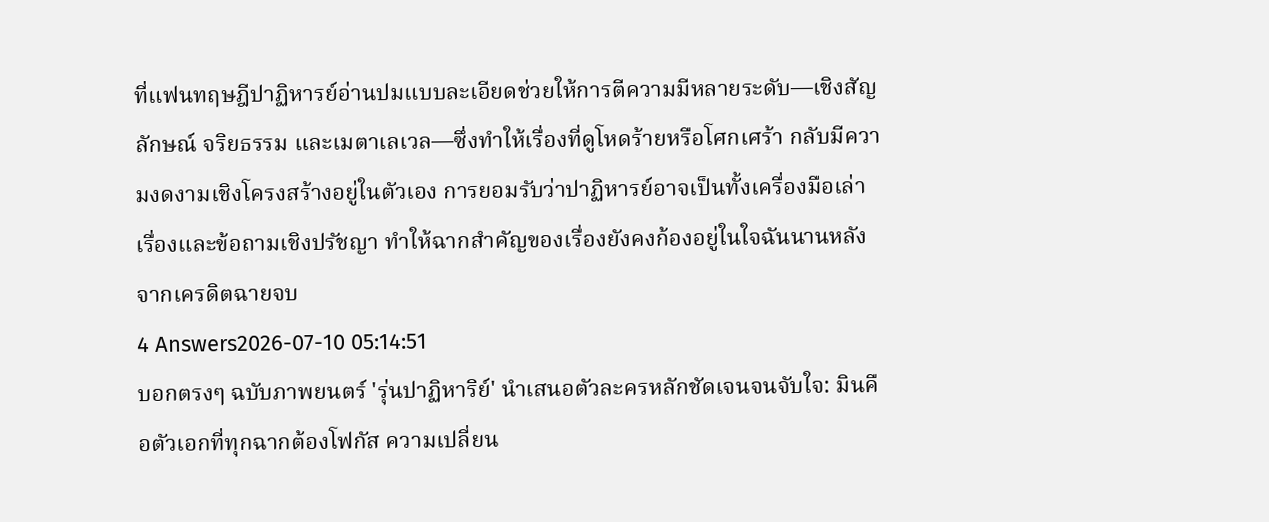ที่แฟนทฤษฎีปาฏิหารย์อ่านปมแบบละเอียดช่วยให้การตีความมีหลายระดับ—เชิงสัญลักษณ์ จริยธรรม และเมตาเลเวล—ซึ่งทำให้เรื่องที่ดูโหดร้ายหรือโศกเศร้า กลับมีความงดงามเชิงโครงสร้างอยู่ในตัวเอง การยอมรับว่าปาฏิหารย์อาจเป็นทั้งเครื่องมือเล่าเรื่องและข้อถามเชิงปรัชญา ทำให้ฉากสำคัญของเรื่องยังคงก้องอยู่ในใจฉันนานหลังจากเครดิตฉายจบ
4 Answers2026-07-10 05:14:51
บอกตรงๆ ฉบับภาพยนตร์ 'รุ่นปาฏิหาริย์' นำเสนอตัวละครหลักชัดเจนจนจับใจ: มินคือตัวเอกที่ทุกฉากต้องโฟกัส ความเปลี่ยน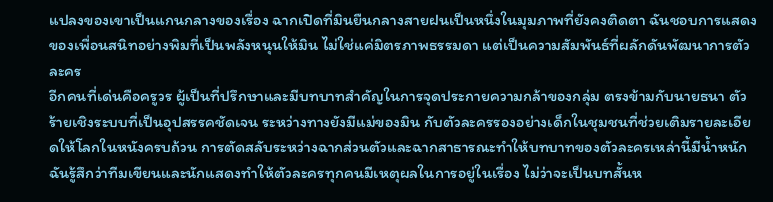แปลงของเขาเป็นแกนกลางของเรื่อง ฉากเปิดที่มินยืนกลางสายฝนเป็นหนึ่งในมุมภาพที่ยังคงติดตา ฉันชอบการแสดงของเพื่อนสนิทอย่างพิมที่เป็นพลังหนุนให้มิน ไม่ใช่แค่มิตรภาพธรรมดา แต่เป็นความสัมพันธ์ที่ผลักดันพัฒนาการตัวละคร
อีกคนที่เด่นคือครูวร ผู้เป็นที่ปรึกษาและมีบทบาทสำคัญในการจุดประกายความกล้าของกลุ่ม ตรงข้ามกับนายธนา ตัวร้ายเชิงระบบที่เป็นอุปสรรคชัดเจน ระหว่างทางยังมีแม่ของมิน กับตัวละครรองอย่างเด็กในชุมชนที่ช่วยเติมรายละเอียดให้โลกในหนังครบถ้วน การตัดสลับระหว่างฉากส่วนตัวและฉากสาธารณะทำให้บทบาทของตัวละครเหล่านี้มีน้ำหนัก ฉันรู้สึกว่าทีมเขียนและนักแสดงทำให้ตัวละครทุกคนมีเหตุผลในการอยู่ในเรื่อง ไม่ว่าจะเป็นบทสั้นห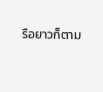รือยาวก็ตาม